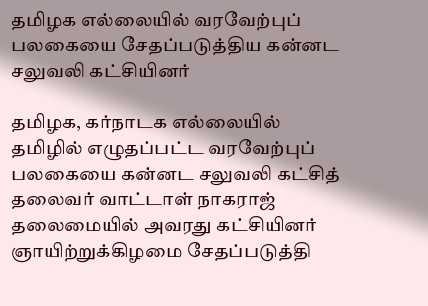தமிழக எல்லையில் வரவேற்புப் பலகையை சேதப்படுத்திய கன்னட சலுவலி கட்சியினர்

தமிழக, கர்நாடக எல்லையில் தமிழில் எழுதப்பட்ட வரவேற்புப் பலகையை கன்னட சலுவலி கட்சித் தலைவர் வாட்டாள் நாகராஜ் தலைமையில் அவரது கட்சியினர் ஞாயிற்றுக்கிழமை சேதப்படுத்தி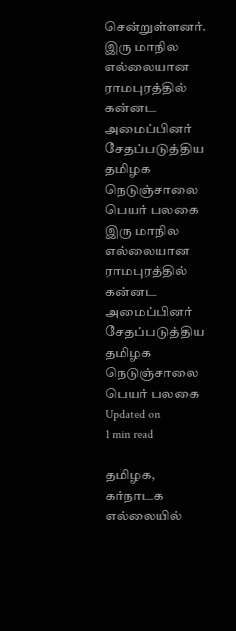சென்றுள்ளனர்.
இரு மாநில எல்லையான ராமபுரத்தில் கன்னட  அமைப்பினர் சேதப்படுத்திய  தமிழக நெடுஞ்சாலை பெயர் பலகை
இரு மாநில எல்லையான ராமபுரத்தில் கன்னட  அமைப்பினர் சேதப்படுத்திய  தமிழக நெடுஞ்சாலை பெயர் பலகை
Updated on
1 min read

தமிழக, கர்நாடக எல்லையில்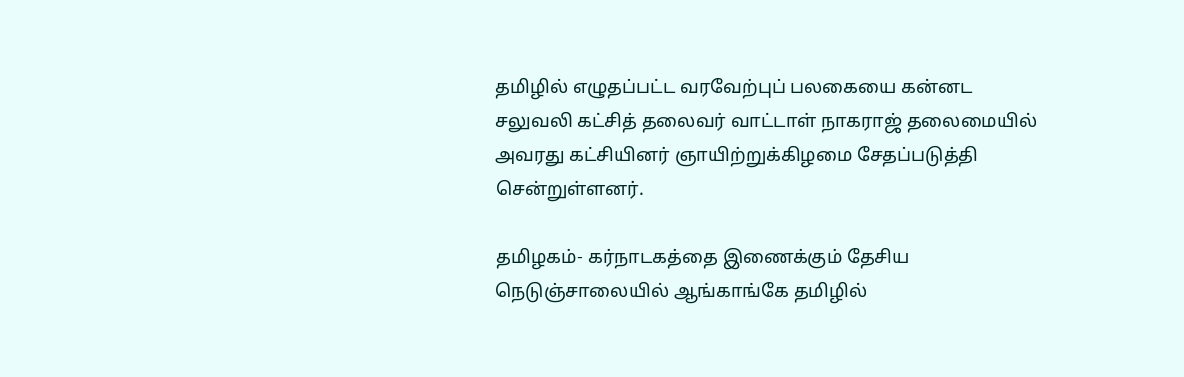தமிழில் எழுதப்பட்ட வரவேற்புப் பலகையை கன்னட சலுவலி கட்சித் தலைவர் வாட்டாள் நாகராஜ் தலைமையில் அவரது கட்சியினர் ஞாயிற்றுக்கிழமை சேதப்படுத்தி சென்றுள்ளனர்.

தமிழகம்- கர்நாடகத்தை இணைக்கும் தேசிய நெடுஞ்சாலையில் ஆங்காங்கே தமிழில்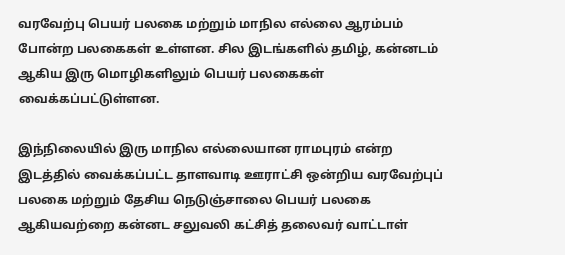வரவேற்பு பெயர் பலகை மற்றும் மாநில எல்லை ஆரம்பம் போன்ற பலகைகள் உள்ளன. சில இடங்களில் தமிழ், கன்னடம் ஆகிய இரு மொழிகளிலும் பெயர் பலகைகள் வைக்கப்பட்டுள்ளன.

இந்நிலையில் இரு மாநில எல்லையான ராமபுரம் என்ற இடத்தில் வைக்கப்பட்ட தாளவாடி ஊராட்சி ஒன்றிய வரவேற்புப் பலகை மற்றும் தேசிய நெடுஞ்சாலை பெயர் பலகை ஆகியவற்றை கன்னட சலுவலி கட்சித் தலைவர் வாட்டாள்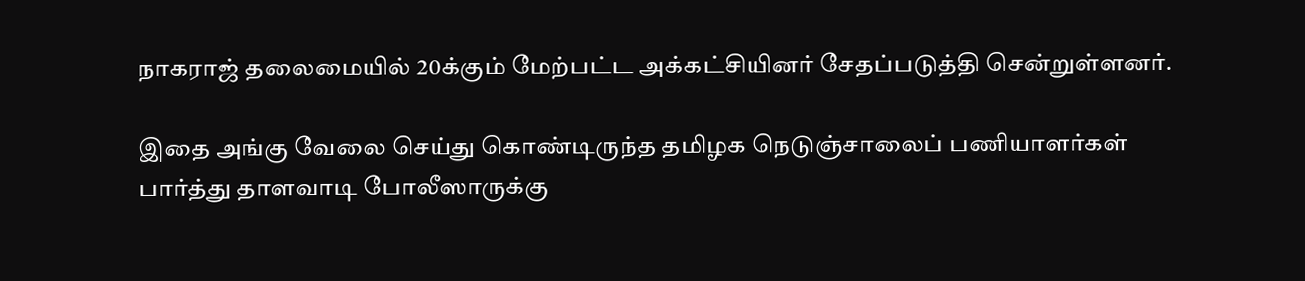நாகராஜ் தலைமையில் 20க்கும் மேற்பட்ட அக்கட்சியினர் சேதப்படுத்தி சென்றுள்ளனர்.

இதை அங்கு வேலை செய்து கொண்டிருந்த தமிழக நெடுஞ்சாலைப் பணியாளர்கள் பார்த்து தாளவாடி போலீஸாருக்கு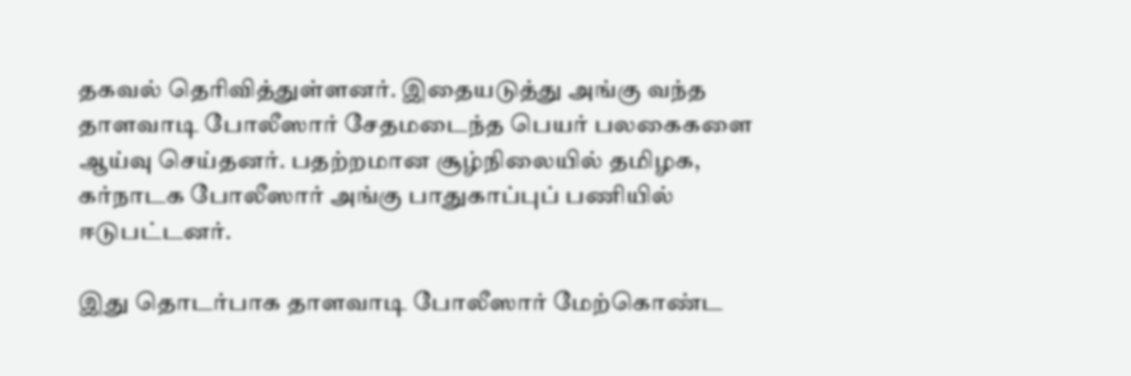தகவல் தெரிவித்துள்ளனர். இதையடுத்து அங்கு வந்த தாளவாடி போலீஸார் சேதமடைந்த பெயர் பலகைகளை ஆய்வு செய்தனர். பதற்றமான சூழ்நிலையில் தமிழக, கர்நாடக போலீஸார் அங்கு பாதுகாப்புப் பணியில் ஈடுபட்டனர்.

இது தொடர்பாக தாளவாடி போலீஸார் மேற்கொண்ட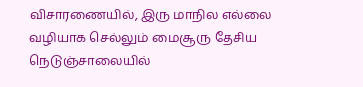விசாரணையில், இரு மாநில எல்லை வழியாக செல்லும் மைசூரு தேசிய நெடுஞ்சாலையில்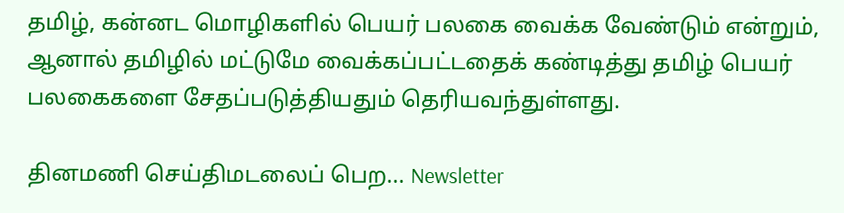தமிழ், கன்னட மொழிகளில் பெயர் பலகை வைக்க வேண்டும் என்றும், ஆனால் தமிழில் மட்டுமே வைக்கப்பட்டதைக் கண்டித்து தமிழ் பெயர் பலகைகளை சேதப்படுத்தியதும் தெரியவந்துள்ளது.

தினமணி செய்திமடலைப் பெற... Newsletter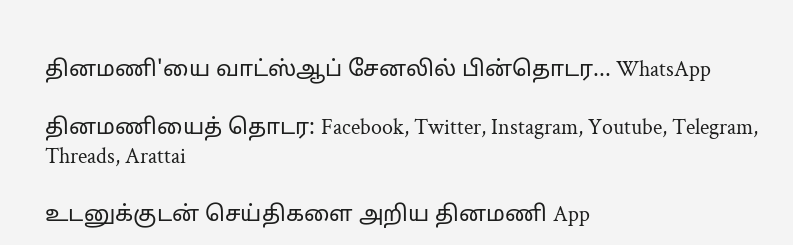தினமணி'யை வாட்ஸ்ஆப் சேனலில் பின்தொடர... WhatsApp

தினமணியைத் தொடர: Facebook, Twitter, Instagram, Youtube, Telegram, Threads, Arattai

உடனுக்குடன் செய்திகளை அறிய தினமணி App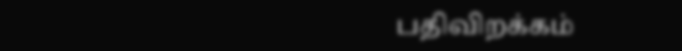பதிவிறக்கம்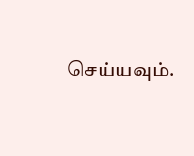செய்யவும்.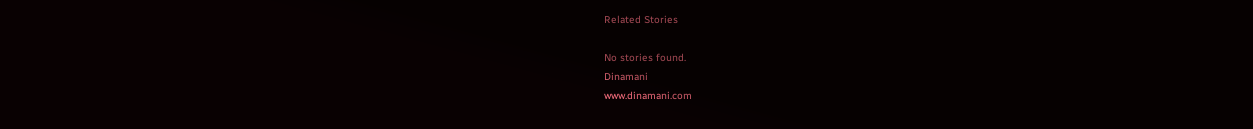Related Stories

No stories found.
Dinamani
www.dinamani.com